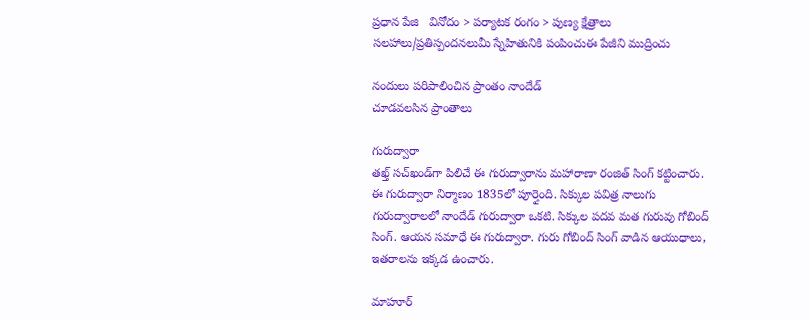ప్రధాన పేజి   వినోదం > పర్యాటక రంగం > పుణ్య క్షేత్రాలు
సలహాలు/ప్రతిస్పందనలుమీ స్నేహితునికి పంపించుఈ పేజీని ముద్రించు

నందులు పరిపాలించిన ప్రాంతం నాందేడ్
చూడవలసిన ప్రాంతాలు

గురుద్వారా
తఖ్త్ సచ్‌ఖండ్‌గా పిలిచే ఈ గురుద్వారాను మహారాణా రంజిత్ సింగ్ కట్టించారు. ఈ గురుద్వారా నిర్మాణం 1835లో పూర్తైంది. సిక్కుల పవిత్ర నాలుగు గురుద్వారాలలో నాందేడ్ గురుద్వారా ఒకటి. సిక్కుల పదవ మత గురువు గోబింద్ సింగ్. ఆయన సమాధే ఈ గురుద్వారా. గురు గోబింద్ సింగ్ వాడిన ఆయుధాలు, ఇతరాలను ఇక్కడ ఉంచారు.

మాహూర్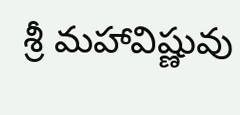శ్రీ మహావిష్ణువు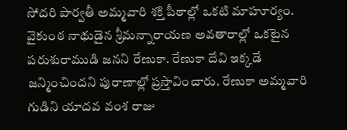సోదరి పార్వతీ అమ్మవారి శక్తి పీఠాల్లో ఒకటి మాహూర్యం. వైకుంఠ నాథుడైన శ్రీమన్నారాయణ అవతారాల్లో ఒకటైన పరుశురాముడి జనని రేణుకా. రేణుకా దేవి ఇక్కడే జన్మించిందని పురాణాల్లో ప్రస్తావించారు. రేణుకా అమ్మవారి గుడిని యాదవ వంశ రాజు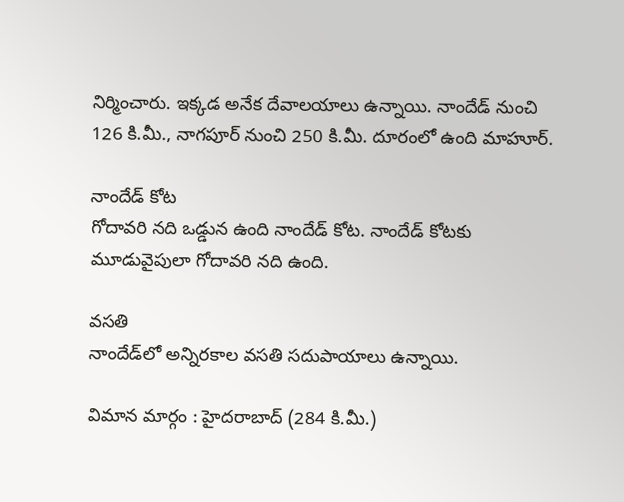నిర్మించారు. ఇక్కడ అనేక దేవాలయాలు ఉన్నాయి. నాందేడ్ నుంచి 126 కి.మీ., నాగపూర్ నుంచి 250 కి.మీ. దూరంలో ఉంది మాహూర్.

నాందేడ్ కోట
గోదావరి నది ఒడ్డున ఉంది నాందేడ్ కోట. నాందేడ్ కోటకు మూడువైపులా గోదావరి నది ఉంది.

వసతి
నాందేడ్‌లో అన్నిరకాల వసతి సదుపాయాలు ఉన్నాయి.

విమాన మార్గం : హైదరాబాద్ (284 కి.మీ.)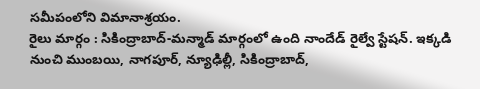సమీపంలోని విమానాశ్రయం.
రైలు మార్గం : సికింద్రాబాద్-మన్మాడ్ మార్గంలో ఉంది నాందేడ్ రైల్వే స్టేషన్. ఇక్కడి నుంచి ముంబయి, నాగపూర్, న్యూఢిల్లీ, సికింద్రాబాద్,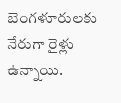బెంగళూరులకు నేరుగా రైళ్లు ఉన్నాయి.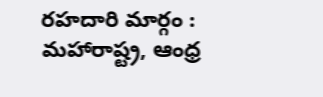రహదారి మార్గం : మహారాష్ట్ర, ఆంధ్ర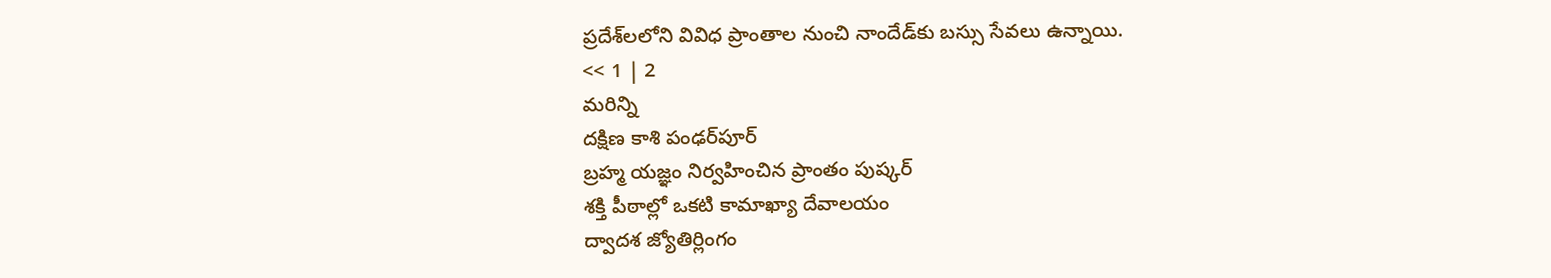ప్రదేశ్‌లలోని వివిధ ప్రాంతాల నుంచి నాందేడ్‌కు బస్సు సేవలు ఉన్నాయి.
<< 1 | 2
మరిన్ని
దక్షిణ కాశి పంఢర్‌పూర్
బ్రహ్మ యజ్ఞం నిర్వహించిన ప్రాంతం పుష్కర్
శక్తి పీఠాల్లో ఒకటి కామాఖ్యా దేవాలయం
ద్వాదశ జ్యోతిర్లింగం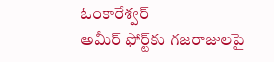ఓంకారేశ్వర్
అమీర్ ఫోర్ట్‌కు గజరాజులపై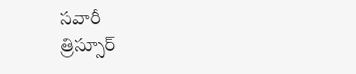సవారీ
త్రిస్సూర్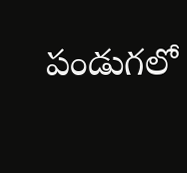పండుగలో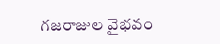గజరాజుల వైభవం